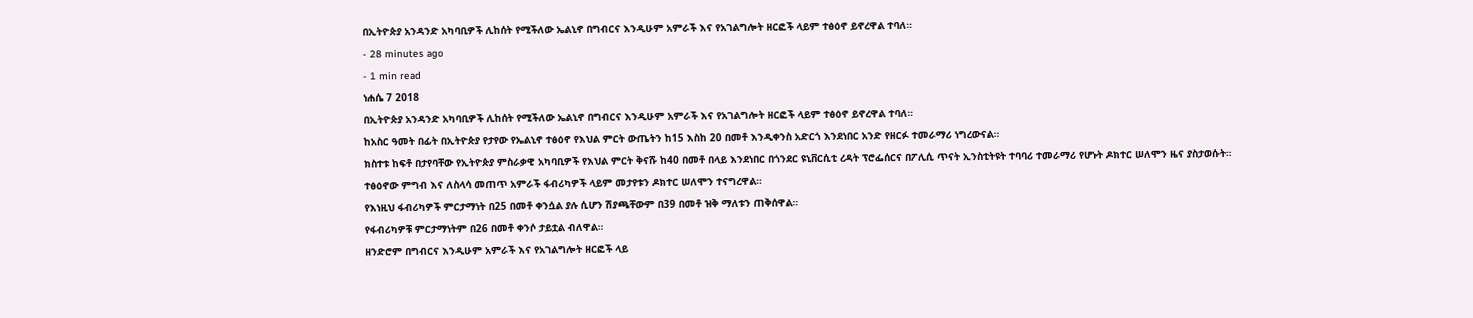በኢትዮጵያ አንዳንድ አካባቢዎች ሊከሰት የሚችለው ኤልኒኖ በግብርና እንዲሁም አምራች እና የአገልግሎት ዘርፎች ላይም ተፅዕኖ ይኖረዋል ተባለ።
- 28 minutes ago
- 1 min read
ነሐሴ 7 2018
በኢትዮጵያ አንዳንድ አካባቢዎች ሊከሰት የሚችለው ኤልኒኖ በግብርና እንዲሁም አምራች እና የአገልግሎት ዘርፎች ላይም ተፅዕኖ ይኖረዋል ተባለ።
ከአስር ዓመት በፊት በኢትዮጵያ የታየው የኤልኒኖ ተፅዕኖ የእህል ምርት ውጤትን ከ15 እስከ 20 በመቶ እንዲቀንስ አድርጎ እንደነበር አንድ የዘርፉ ተመራማሪ ነግረውናል።
ክስተቱ ከፍቶ በታየባቸው የኢትዮጵያ ምስራቃዊ አካባቢዎች የእህል ምርት ቅናሹ ከ40 በመቶ በላይ እንደነበር በጎንደር ዩኒቨርሲቲ ረዳት ፕሮፌሰርና በፖሊሲ ጥናት ኢንስቲትዩት ተባባሪ ተመራማሪ የሆኑት ዶክተር ሠለሞን ዜና ያስታወሱት።
ተፅዕኖው ምግብ እና ለስላሳ መጠጥ አምራች ፋብሪካዎች ላይም መታየቱን ዶክተር ሠለሞን ተናግረዋል።
የእነዚህ ፋብሪካዎች ምርታማነት በ25 በመቶ ቀንሷል ያሉ ሲሆን ሽያጫቸውም በ39 በመቶ ዝቅ ማለቱን ጠቅሰዋል።
የፋብሪካዎቹ ምርታማነትም በ26 በመቶ ቀንሶ ታይቷል ብለዋል።
ዘንድሮም በግብርና እንዲሁም አምራች እና የአገልግሎት ዘርፎች ላይ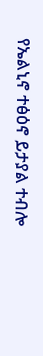የኤልኒኖ ተፅዕኖ ይታያል ተብሎ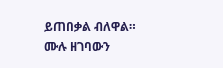ይጠበቃል ብለዋል።
ሙሉ ዘገባውን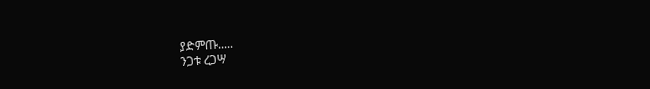ያድምጡ.....
ንጋቱ ረጋሣ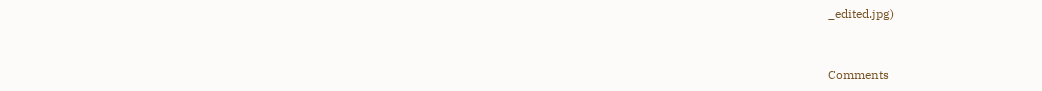_edited.jpg)


Comments